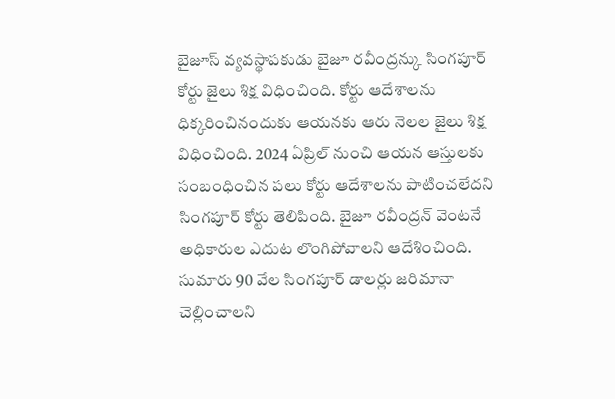బైజూస్ వ్యవస్థాపకుడు బైజూ రవీంద్రన్కు సింగపూర్ కోర్టు జైలు శిక్ష విధించింది. కోర్టు ఆదేశాలను ధిక్కరించినందుకు ఆయనకు ఆరు నెలల జైలు శిక్ష విధించింది. 2024 ఏప్రిల్ నుంచి ఆయన ఆస్తులకు సంబంధించిన పలు కోర్టు ఆదేశాలను పాటించలేదని సింగపూర్ కోర్టు తెలిపింది. బైజూ రవీంద్రన్ వెంటనే అధికారుల ఎదుట లొంగిపోవాలని ఆదేశించింది. సుమారు 90 వేల సింగపూర్ డాలర్లు జరిమానా చెల్లించాలని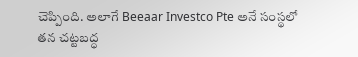చెప్పింది. అలాగే Beeaar Investco Pte అనే సంస్థలో తన చట్టబద్ధ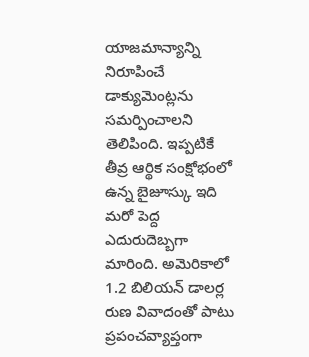యాజమాన్యాన్ని నిరూపించే డాక్యుమెంట్లను సమర్పించాలని తెలిపింది. ఇప్పటికే తీవ్ర ఆర్థిక సంక్షోభంలో ఉన్న బైజూస్కు ఇది మరో పెద్ద ఎదురుదెబ్బగా మారింది. అమెరికాలో 1.2 బిలియన్ డాలర్ల రుణ వివాదంతో పాటు ప్రపంచవ్యాప్తంగా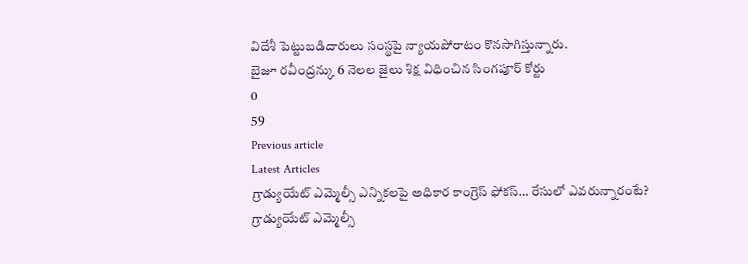విదేశీ పెట్టుబడిదారులు సంస్థపై న్యాయపోరాటం కొనసాగిస్తున్నారు.
బైజూ రవీంద్రన్కు 6 నెలల జైలు శిక్ష విధించిన సింగపూర్ కోర్టు
0
59
Previous article
Latest Articles
గ్రాడ్యుయేట్ ఎమ్మెల్సీ ఎన్నికలపై అధికార కాంగ్రెస్ ఫోకస్… రేసులో ఎవరున్నారంటే?
గ్రాడ్యుయేట్ ఎమ్మెల్సీ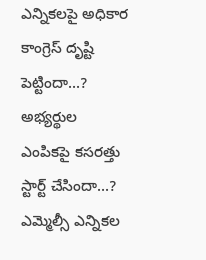ఎన్నికలపై అధికార కాంగ్రెస్ దృష్టి పెట్టిందా...? అభ్యర్థుల ఎంపికపై కసరత్తు స్టార్ట్ చేసిందా...? ఎమ్మెల్సీ ఎన్నికల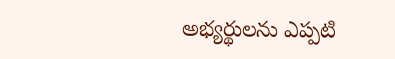అభ్యర్థులను ఎప్పటి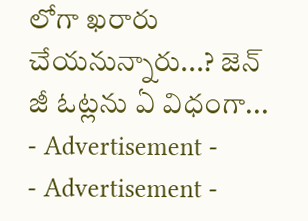లోగా ఖరారు చేయనున్నారు...? జెన్ జీ ఓట్లను ఏ విధంగా...
- Advertisement -
- Advertisement -